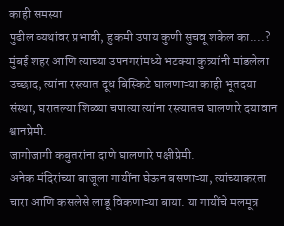काही समस्या
पुढील व्यथांवर प्रभावी, हुकमी उपाय कुणी सुचवू शकेल का....?
मुंबई शहर आणि त्याच्या उपनगरांमध्ये भटक्या कुत्र्यांनी मांडलेला उच्छाद, त्यांना रस्त्यात दूध बिस्किटे घालणाऱ्या काही भूतदया संस्था, घरातल्या शिळ्या चपात्या त्यांना रस्त्यातच घालणारे दयावान श्वानप्रेमी.
जागोजागी कबुतरांना दाणे घालणारे पक्षीप्रेमी.
अनेक मंदिरांच्या बाजूला गायींना घेऊन बसणाऱ्या, त्यांच्याकरता चारा आणि कसलेसे लाडू विकणाऱ्या बाया. या गायींचे मलमूत्र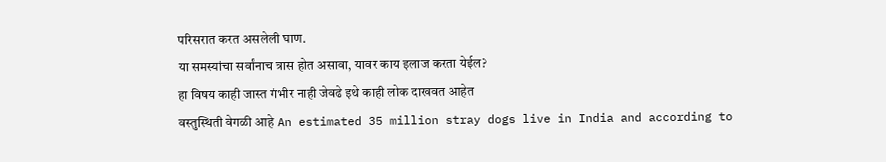परिसरात करत असलेली घाण.
या समस्यांचा सर्वांनाच त्रास होत असावा, यावर काय इलाज करता येईल?
हा विषय काही जास्त गंभीर नाही जेवढे इथे काही लोक दाखवत आहेत
वस्तुस्थिती वेगळी आहे An estimated 35 million stray dogs live in India and according to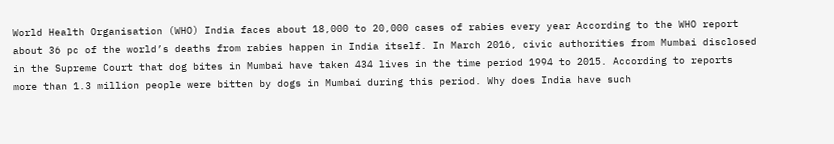World Health Organisation (WHO) India faces about 18,000 to 20,000 cases of rabies every year According to the WHO report about 36 pc of the world’s deaths from rabies happen in India itself. In March 2016, civic authorities from Mumbai disclosed in the Supreme Court that dog bites in Mumbai have taken 434 lives in the time period 1994 to 2015. According to reports more than 1.3 million people were bitten by dogs in Mumbai during this period. Why does India have such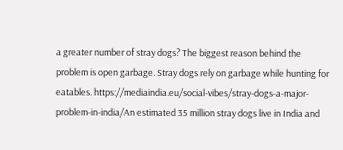a greater number of stray dogs? The biggest reason behind the problem is open garbage. Stray dogs rely on garbage while hunting for eatables. https://mediaindia.eu/social-vibes/stray-dogs-a-major-problem-in-india/An estimated 35 million stray dogs live in India and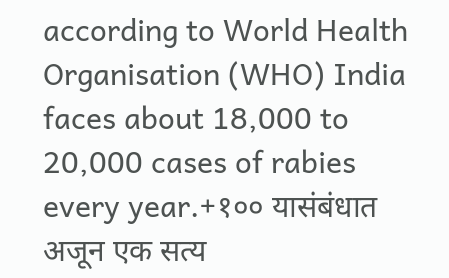according to World Health Organisation (WHO) India faces about 18,000 to 20,000 cases of rabies every year.+१०० यासंबंधात अजून एक सत्य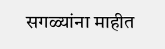सगळ्यांना माहीत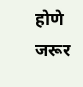होणे जरूर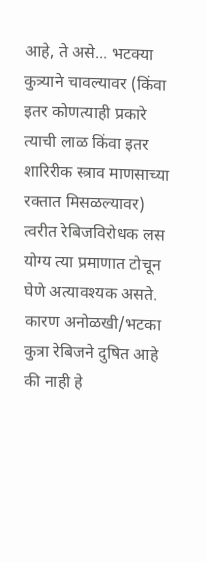आहे, ते असे... भटक्या कुत्र्याने चावल्यावर (किंवा इतर कोणत्याही प्रकारे त्याची लाळ किंवा इतर शारिरीक स्त्राव माणसाच्या रक्तात मिसळल्यावर) त्वरीत रेबिजविरोधक लस योग्य त्या प्रमाणात टोचून घेणे अत्यावश्यक असते. कारण अनोळखी/भटका कुत्रा रेबिजने दुषित आहे की नाही हे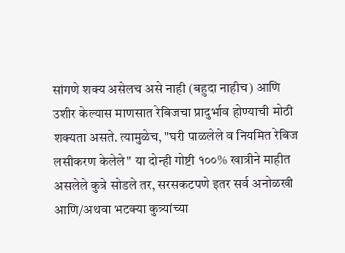सांगणे शक्य असेलच असे नाही (बहुदा नाहीच) आणि उशीर केल्यास माणसात रेबिजचा प्रादुर्भाव होण्याची मोठी शक्यता असते. त्यामुळेच, "घरी पाळलेले व नियमित रेबिज लसीकरण केलेले" या दोन्ही गोष्टी १००% खात्रीने माहीत असलेले कुत्रे सोडले तर, सरसकटपणे इतर सर्व अनोळखी आणि/अथवा भटक्या कुत्र्यांच्या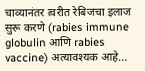चाव्यानंतर त्वरीत रेबिजचा इलाज सुरू करणे (rabies immune globulin आणि rabies vaccine) अत्यावश्यक आहे...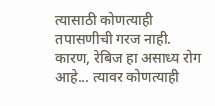त्यासाठी कोणत्याही तपासणीची गरज नाही. कारण, रेबिज हा असाध्य रोग आहे... त्यावर कोणत्याही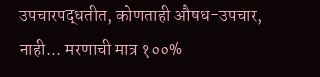उपचारपद्धतीत, कोणताही औषध-उपचार, नाही... मरणाची मात्र १००%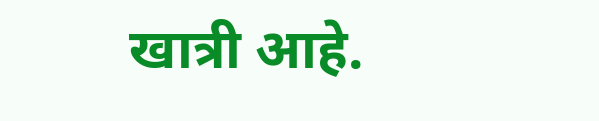खात्री आहे.